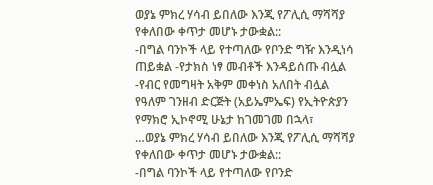ወያኔ ምክረ ሃሳብ ይበለው እንጂ የፖሊሲ ማሻሻያ የቀለበው ቀጥታ መሆኑ ታውቋል::
-በግል ባንኮች ላይ የተጣለው የቦንድ ግዥ እንዲነሳ ጠይቋል -የታክስ ነፃ መብቶች እንዳይሰጡ ብሏል -የብር የመግዛት አቅም መቀነስ አለበት ብሏል
የዓለም ገንዘብ ድርጅት (አይኤምኤፍ) የኢትዮጵያን የማክሮ ኢኮኖሚ ሁኔታ ከገመገመ በኋላ፣
…ወያኔ ምክረ ሃሳብ ይበለው እንጂ የፖሊሲ ማሻሻያ የቀለበው ቀጥታ መሆኑ ታውቋል::
-በግል ባንኮች ላይ የተጣለው የቦንድ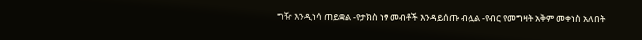ግዥ እንዲነሳ ጠይቋል -የታክስ ነፃ መብቶች እንዳይሰጡ ብሏል -የብር የመግዛት አቅም መቀነስ አለበት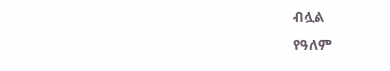ብሏል
የዓለም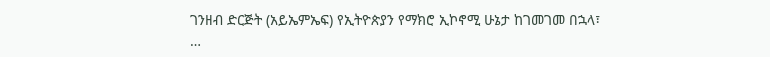ገንዘብ ድርጅት (አይኤምኤፍ) የኢትዮጵያን የማክሮ ኢኮኖሚ ሁኔታ ከገመገመ በኋላ፣
…